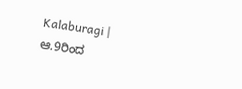Kalaburagi | ಆ.9ರಿಂದ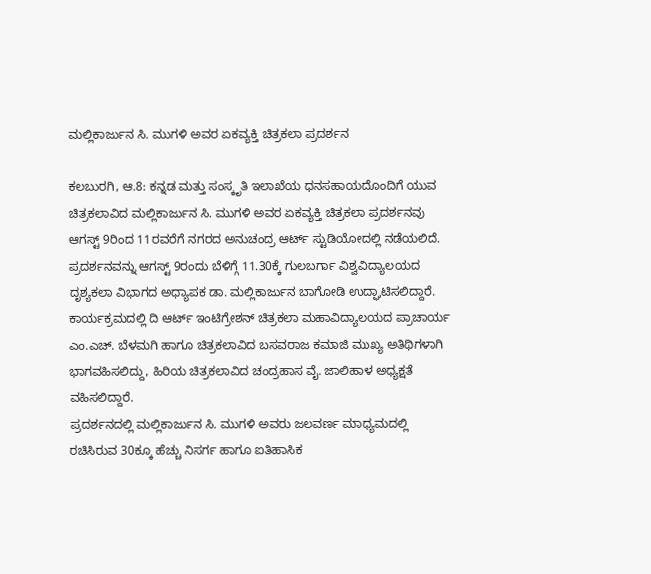ಮಲ್ಲಿಕಾರ್ಜುನ ಸಿ. ಮುಗಳಿ ಅವರ ಏಕವ್ಯಕ್ತಿ ಚಿತ್ರಕಲಾ ಪ್ರದರ್ಶನ

ಕಲಬುರಗಿ, ಆ.8: ಕನ್ನಡ ಮತ್ತು ಸಂಸ್ಕೃತಿ ಇಲಾಖೆಯ ಧನಸಹಾಯದೊಂದಿಗೆ ಯುವ ಚಿತ್ರಕಲಾವಿದ ಮಲ್ಲಿಕಾರ್ಜುನ ಸಿ. ಮುಗಳಿ ಅವರ ಏಕವ್ಯಕ್ತಿ ಚಿತ್ರಕಲಾ ಪ್ರದರ್ಶನವು ಆಗಸ್ಟ್ 9ರಿಂದ 11ರವರೆಗೆ ನಗರದ ಅನುಚಂದ್ರ ಆರ್ಟ್ ಸ್ಟುಡಿಯೋದಲ್ಲಿ ನಡೆಯಲಿದೆ.
ಪ್ರದರ್ಶನವನ್ನು ಆಗಸ್ಟ್ 9ರಂದು ಬೆಳಿಗ್ಗೆ 11.30ಕ್ಕೆ ಗುಲಬರ್ಗಾ ವಿಶ್ವವಿದ್ಯಾಲಯದ ದೃಶ್ಯಕಲಾ ವಿಭಾಗದ ಅಧ್ಯಾಪಕ ಡಾ. ಮಲ್ಲಿಕಾರ್ಜುನ ಬಾಗೋಡಿ ಉದ್ಘಾಟಿಸಲಿದ್ದಾರೆ.
ಕಾರ್ಯಕ್ರಮದಲ್ಲಿ ದಿ ಆರ್ಟ್ ಇಂಟಿಗ್ರೇಶನ್ ಚಿತ್ರಕಲಾ ಮಹಾವಿದ್ಯಾಲಯದ ಪ್ರಾಚಾರ್ಯ ಎಂ.ಎಚ್. ಬೆಳಮಗಿ ಹಾಗೂ ಚಿತ್ರಕಲಾವಿದ ಬಸವರಾಜ ಕಮಾಜಿ ಮುಖ್ಯ ಅತಿಥಿಗಳಾಗಿ ಭಾಗವಹಿಸಲಿದ್ದು, ಹಿರಿಯ ಚಿತ್ರಕಲಾವಿದ ಚಂದ್ರಹಾಸ ವೈ. ಜಾಲಿಹಾಳ ಅಧ್ಯಕ್ಷತೆ ವಹಿಸಲಿದ್ದಾರೆ.
ಪ್ರದರ್ಶನದಲ್ಲಿ ಮಲ್ಲಿಕಾರ್ಜುನ ಸಿ. ಮುಗಳಿ ಅವರು ಜಲವರ್ಣ ಮಾಧ್ಯಮದಲ್ಲಿ ರಚಿಸಿರುವ 30ಕ್ಕೂ ಹೆಚ್ಚು ನಿಸರ್ಗ ಹಾಗೂ ಐತಿಹಾಸಿಕ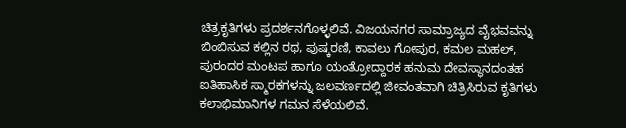ಚಿತ್ರಕೃತಿಗಳು ಪ್ರದರ್ಶನಗೊಳ್ಳಲಿವೆ. ವಿಜಯನಗರ ಸಾಮ್ರಾಜ್ಯದ ವೈಭವವನ್ನು ಬಿಂಬಿಸುವ ಕಲ್ಲಿನ ರಥ, ಪುಷ್ಕರಣಿ, ಕಾವಲು ಗೋಪುರ, ಕಮಲ ಮಹಲ್, ಪುರಂದರ ಮಂಟಪ ಹಾಗೂ ಯಂತ್ರೋದ್ದಾರಕ ಹನುಮ ದೇವಸ್ಥಾನದಂತಹ ಐತಿಹಾಸಿಕ ಸ್ಮಾರಕಗಳನ್ನು ಜಲವರ್ಣದಲ್ಲಿ ಜೀವಂತವಾಗಿ ಚಿತ್ರಿಸಿರುವ ಕೃತಿಗಳು ಕಲಾಭಿಮಾನಿಗಳ ಗಮನ ಸೆಳೆಯಲಿವೆ.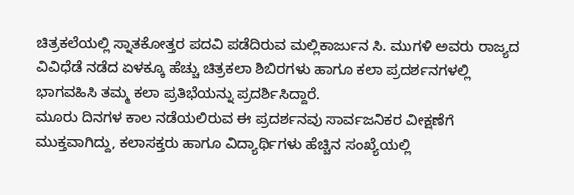ಚಿತ್ರಕಲೆಯಲ್ಲಿ ಸ್ನಾತಕೋತ್ತರ ಪದವಿ ಪಡೆದಿರುವ ಮಲ್ಲಿಕಾರ್ಜುನ ಸಿ. ಮುಗಳಿ ಅವರು ರಾಜ್ಯದ ವಿವಿಧೆಡೆ ನಡೆದ ಏಳಕ್ಕೂ ಹೆಚ್ಚು ಚಿತ್ರಕಲಾ ಶಿಬಿರಗಳು ಹಾಗೂ ಕಲಾ ಪ್ರದರ್ಶನಗಳಲ್ಲಿ ಭಾಗವಹಿಸಿ ತಮ್ಮ ಕಲಾ ಪ್ರತಿಭೆಯನ್ನು ಪ್ರದರ್ಶಿಸಿದ್ದಾರೆ.
ಮೂರು ದಿನಗಳ ಕಾಲ ನಡೆಯಲಿರುವ ಈ ಪ್ರದರ್ಶನವು ಸಾರ್ವಜನಿಕರ ವೀಕ್ಷಣೆಗೆ ಮುಕ್ತವಾಗಿದ್ದು, ಕಲಾಸಕ್ತರು ಹಾಗೂ ವಿದ್ಯಾರ್ಥಿಗಳು ಹೆಚ್ಚಿನ ಸಂಖ್ಯೆಯಲ್ಲಿ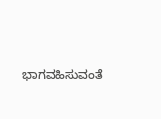ಭಾಗವಹಿಸುವಂತೆ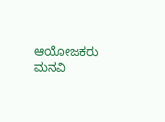ಆಯೋಜಕರು ಮನವಿ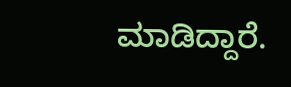ಮಾಡಿದ್ದಾರೆ.